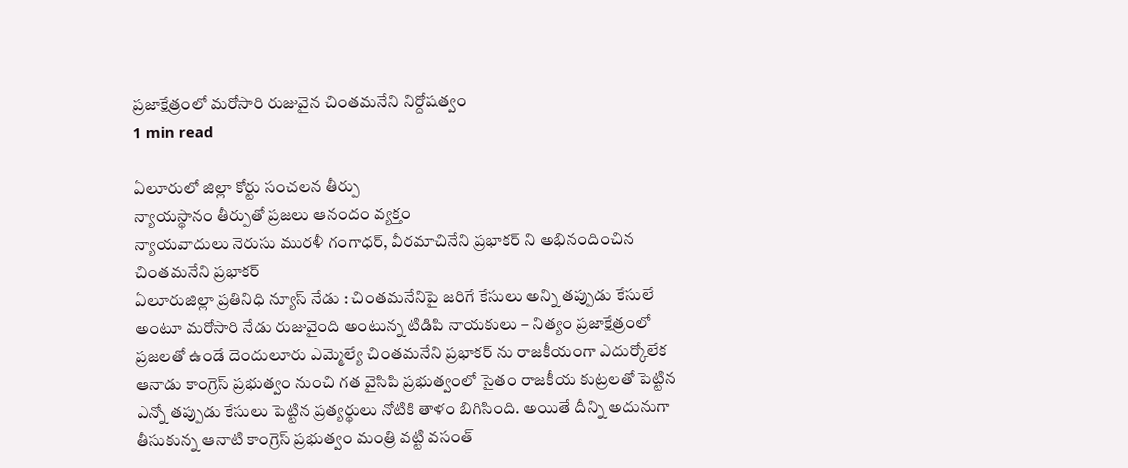ప్రజాక్షేత్రంలో మరోసారి రుజువైన చింతమనేని నిర్దోషత్వం
1 min read

ఏలూరులో జిల్లా కోర్టు సంచలన తీర్పు
న్యాయస్థానం తీర్పుతో ప్రజలు ఆనందం వ్యక్తం
న్యాయవాదులు నెరుసు మురళీ గంగాధర్, వీరమాచినేని ప్రభాకర్ ని అభినందించిన చింతమనేని ప్రభాకర్
ఏలూరుజిల్లా ప్రతినిధి న్యూస్ నేడు : చింతమనేనిపై జరిగే కేసులు అన్ని తప్పుడు కేసులే అంటూ మరోసారి నేడు రుజువైంది అంటున్న టిడిపి నాయకులు – నిత్యం ప్రజాక్షేత్రంలో ప్రజలతో ఉండే దెందులూరు ఎమ్మెల్యే చింతమనేని ప్రభాకర్ ను రాజకీయంగా ఎదుర్కోలేక ఆనాడు కాంగ్రెస్ ప్రభుత్వం నుంచి గత వైసిపి ప్రభుత్వంలో సైతం రాజకీయ కుట్రలతో పెట్టిన ఎన్నో తప్పుడు కేసులు పెట్టిన ప్రత్యర్థులు నోటికి తాళం బిగిసింది. అయితే దీన్ని అదునుగా తీసుకున్న ఆనాటి కాంగ్రెస్ ప్రభుత్వం మంత్రి వట్టి వసంత్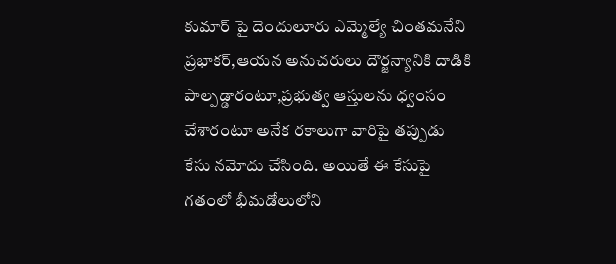కుమార్ పై దెందులూరు ఎమ్మెల్యే చింతమనేని ప్రభాకర్,ఆయన అనుచరులు దౌర్జన్యానికి దాడికి పాల్పడ్డారంటూ,ప్రభుత్వ ఆస్తులను ధ్వంసం చేశారంటూ అనేక రకాలుగా వారిపై తప్పుడు కేసు నమోదు చేసింది. అయితే ఈ కేసుపై గతంలో భీమడోలులోని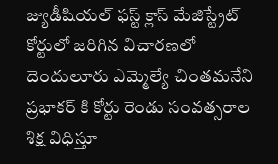జ్యుడీషియల్ ఫస్ట్ క్లాస్ మేజిస్ట్రేట్ కోర్టులో జరిగిన విచారణలో దెందులూరు ఎమ్మెల్యే చింతమనేని ప్రభాకర్ కి కోర్టు రెండు సంవత్సరాల శిక్ష విధిస్తూ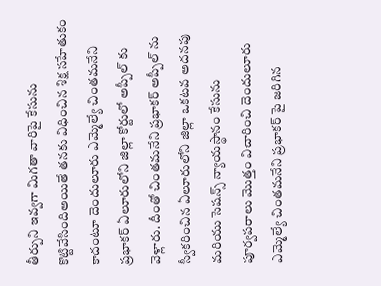తీర్పుని ఇవ్వగా మిగతా వారిపై కేసును కొట్టివేసిందిఅయితే తనకు విధించిన శిక్ష సహేతుకం కాదంటూ దెందులూరు ఎమ్మెల్యే చింతమనేని ప్రభాకర్ ఏలూరులోని జిల్లా కోర్టులో అప్పీల్ కు వెళ్లారు. దీంతో చింతమనేని ప్రభాకర్ అప్పీల్ ను స్వీకరించిన ఏలూరులోని జిల్లా ఒకటవ అదనపు మరియు సెషన్స్ న్యాయస్థానం కేసును పూర్వపరాలు మొత్తం విచారించి దెందులూరు ఎమ్మెల్యే చింతమనేని ప్రభాకర్ పై జరిగిన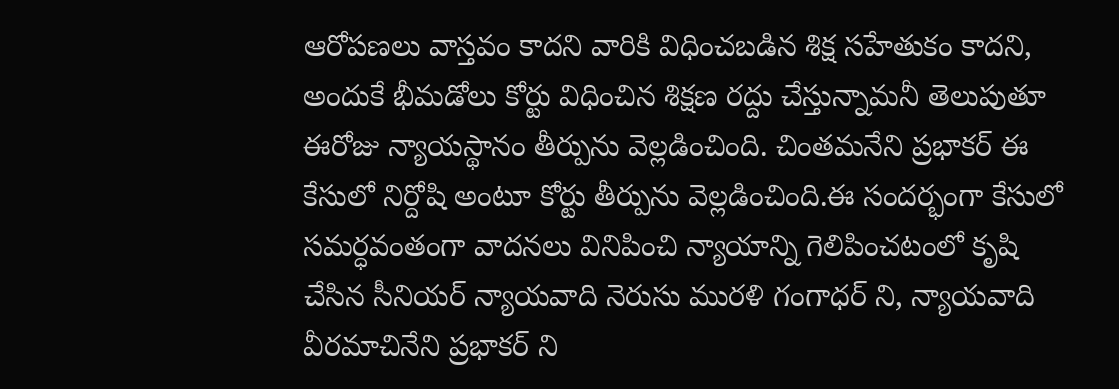ఆరోపణలు వాస్తవం కాదని వారికి విధించబడిన శిక్ష సహేతుకం కాదని, అందుకే భీమడోలు కోర్టు విధించిన శిక్షణ రద్దు చేస్తున్నామనీ తెలుపుతూ ఈరోజు న్యాయస్థానం తీర్పును వెల్లడించింది. చింతమనేని ప్రభాకర్ ఈ కేసులో నిర్దోషి అంటూ కోర్టు తీర్పును వెల్లడించింది.ఈ సందర్భంగా కేసులో సమర్ధవంతంగా వాదనలు వినిపించి న్యాయాన్ని గెలిపించటంలో కృషి చేసిన సీనియర్ న్యాయవాది నెరుసు మురళి గంగాధర్ ని, న్యాయవాది వీరమాచినేని ప్రభాకర్ ని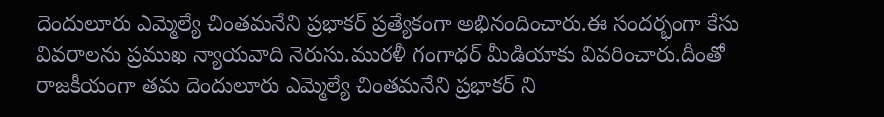దెందులూరు ఎమ్మెల్యే చింతమనేని ప్రభాకర్ ప్రత్యేకంగా అభినందించారు.ఈ సందర్భంగా కేసు వివరాలను ప్రముఖ న్యాయవాది నెరుసు.మురళీ గంగాధర్ మీడియాకు వివరించారు.దీంతో రాజకీయంగా తమ దెందులూరు ఎమ్మెల్యే చింతమనేని ప్రభాకర్ ని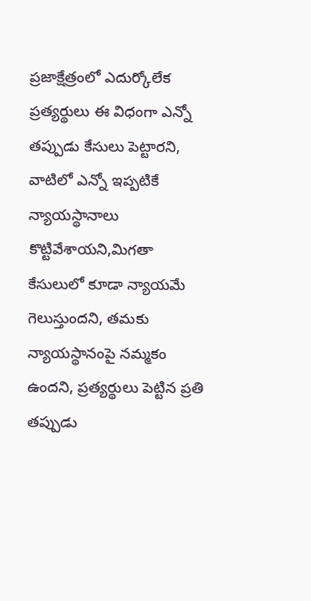ప్రజాక్షేత్రంలో ఎదుర్కోలేక ప్రత్యర్థులు ఈ విధంగా ఎన్నో తప్పుడు కేసులు పెట్టారని, వాటిలో ఎన్నో ఇప్పటికే న్యాయస్థానాలు కొట్టివేశాయని,మిగతా కేసులులో కూడా న్యాయమే గెలుస్తుందని, తమకు న్యాయస్థానంపై నమ్మకం ఉందని, ప్రత్యర్థులు పెట్టిన ప్రతి తప్పుడు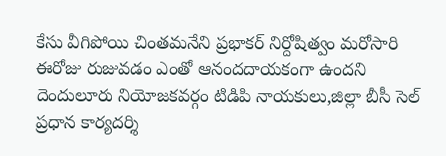కేసు వీగిపోయి చింతమనేని ప్రభాకర్ నిర్దోషిత్వం మరోసారి ఈరోజు రుజువడం ఎంతో ఆనందదాయకంగా ఉందని దెందులూరు నియోజకవర్గం టిడిపి నాయకులు,జిల్లా బీసీ సెల్ ప్రధాన కార్యదర్శి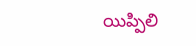యిప్పిలి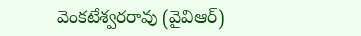వెంకటేశ్వరరావు (వైవిఆర్)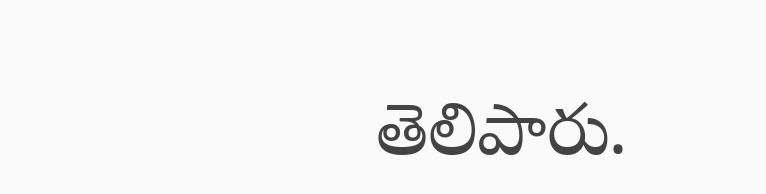తెలిపారు.